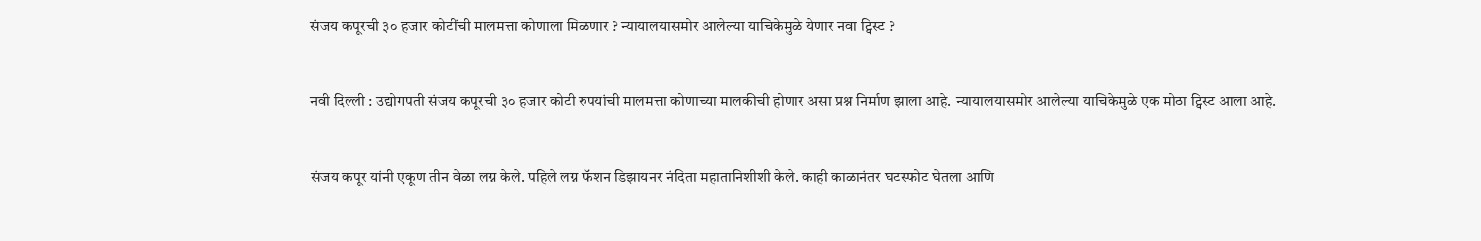संजय कपूरची ३० हजार कोटींची मालमत्ता कोणाला मिळणार ? न्यायालयासमोर आलेल्या याचिकेमुळे येणार नवा ट्विस्ट ?


नवी दिल्ली : उद्योगपती संजय कपूरची ३० हजार कोटी रुपयांची मालमत्ता कोणाच्या मालकीची होणार असा प्रश्न निर्माण झाला आहे. न्यायालयासमोर आलेल्या याचिकेमुळे एक मोठा ट्विस्ट आला आहे.


संजय कपूर यांनी एकूण तीन वेळा लग्न केले. पहिले लग्न फॅशन डिझायनर नंदिता महातानिशीशी केले. काही काळानंतर घटस्फोट घेतला आणि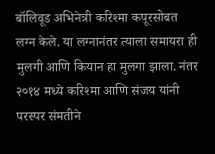बॉलिवूड अभिनेत्री करिश्मा कपूरसोबत लग्न केले. या लग्नानंतर त्याला समायरा ही मुलगी आणि कियान हा मुलगा झाला. नंतर २०१४ मध्ये करिश्मा आणि संजय यांनी परस्पर संमतीने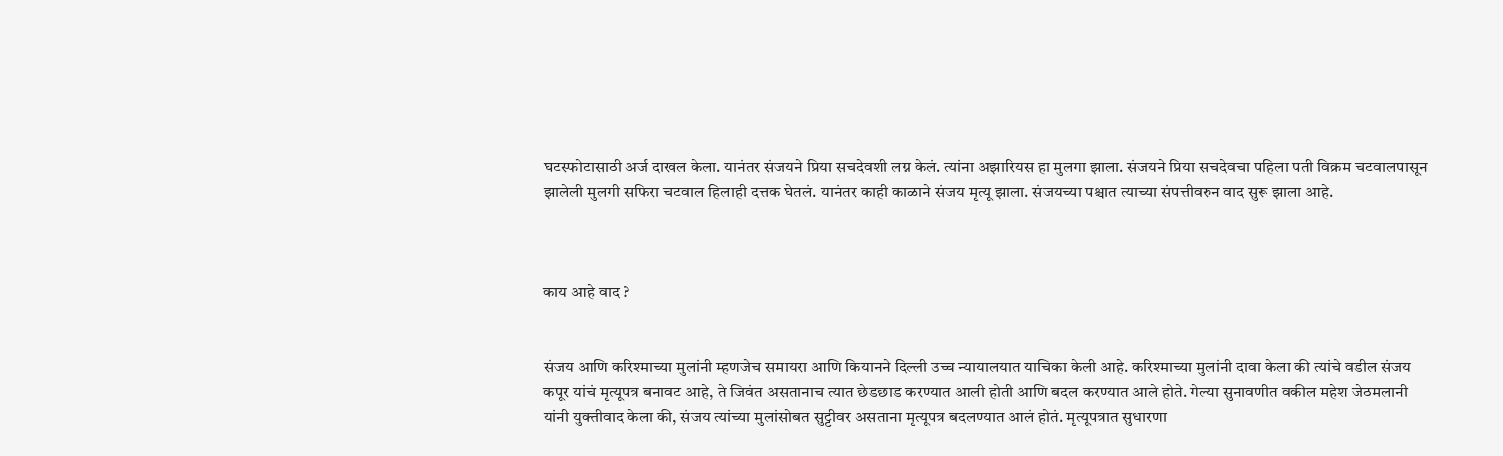घटस्फोटासाठी अर्ज दाखल केला. यानंतर संजयने प्रिया सचदेवशी लग्न केलं. त्यांना अझारियस हा मुलगा झाला. संजयने प्रिया सचदेवचा पहिला पती विक्रम चटवालपासून झालेली मुलगी सफिरा चटवाल हिलाही दत्तक घेतलं. यानंतर काही काळाने संजय मृत्यू झाला. संजयच्या पश्चात त्याच्या संपत्तीवरुन वाद सुरू झाला आहे.



काय आहे वाद ?


संजय आणि करिश्माच्या मुलांनी म्हणजेच समायरा आणि कियानने दिल्ली उच्च न्यायालयात याचिका केली आहे. करिश्माच्या मुलांनी दावा केला की त्यांचे वडील संजय कपूर यांचं मृत्यूपत्र बनावट आहे, ते जिवंत असतानाच त्यात छेडछाड करण्यात आली होती आणि बदल करण्यात आले होते. गेल्या सुनावणीत वकील महेश जेठमलानी यांनी युक्तीवाद केला की, संजय त्यांच्या मुलांसोबत सुट्टीवर असताना मृत्यूपत्र बदलण्यात आलं होतं. मृत्यूपत्रात सुधारणा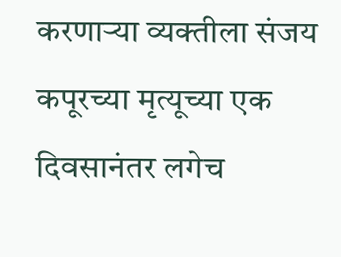करणाऱ्या व्यक्तीला संजय कपूरच्या मृत्यूच्या एक दिवसानंतर लगेच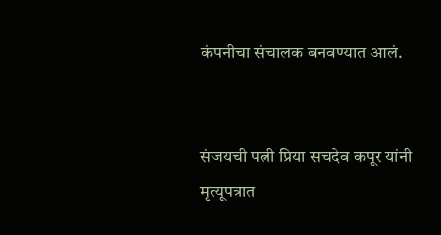कंपनीचा संचालक बनवण्यात आलं.


संजयची पत्नी प्रिया सचदेव कपूर यांनी मृत्यूपत्रात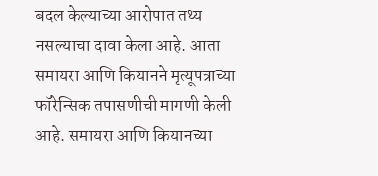बदल केल्याच्या आरोपात तथ्य नसल्याचा दावा केला आहे. आता समायरा आणि कियानने मृत्यूपत्राच्या फॉरेन्सिक तपासणीची मागणी केली आहे. समायरा आणि कियानच्या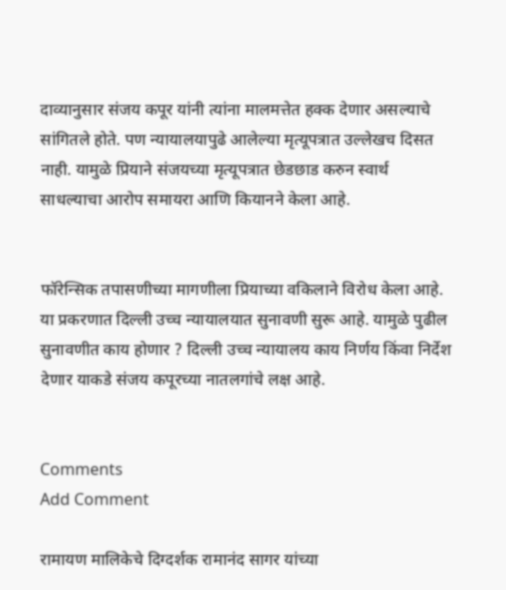दाव्यानुसार संजय कपूर यांनी त्यांना मालमत्तेत हक्क देणार असल्याचे सांगितले होते. पण न्यायालयापुढे आलेल्या मृत्यूपत्रात उल्लेखच दिसत नाही. यामुळे प्रियाने संजयच्या मृत्यूपत्रात छेडछाड करुन स्वार्थ साधल्याचा आरोप समायरा आणि कियानने केला आहे.


फॉरेन्सिक तपासणीच्या मागणीला प्रियाच्या वकिलाने विरोध केला आहे. या प्रकरणात दिल्ली उच्च न्यायालयात सुनावणी सुरू आहे. यामुळे पुढील सुनावणीत काय होणार ? दिल्ली उच्च न्यायालय काय निर्णय किंवा निर्देश देणार याकडे संजय कपूरच्या नातलगांचे लक्ष आहे.


Comments
Add Comment

रामायण मालिकेचे दिग्दर्शक रामानंद सागर यांच्या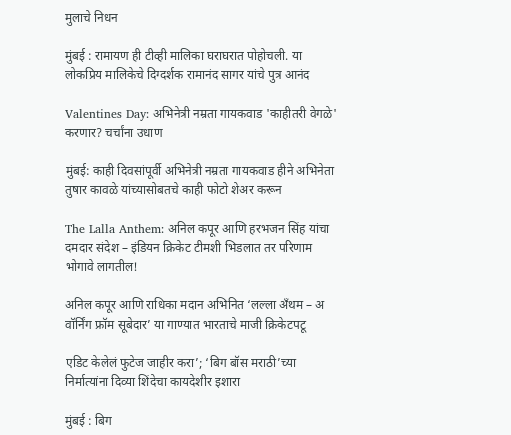मुलाचे निधन

मुंबई : रामायण ही टीव्ही मालिका घराघरात पोहोचली. या लोकप्रिय मालिकेचे दिग्दर्शक रामानंद सागर यांचे पुत्र आनंद

Valentines Day: अभिनेत्री नम्रता गायकवाड 'काहीतरी वेगळे' करणार? चर्चांना उधाण

मुंबई: काही दिवसांपूर्वी अभिनेत्री नम्रता गायकवाड हीने अभिनेता तुषार कावळे यांच्यासोबतचे काही फोटो शेअर करून

The Lalla Anthem: अनिल कपूर आणि हरभजन सिंह यांचा दमदार संदेश – इंडियन क्रिकेट टीमशी भिडलात तर परिणाम भोगावे लागतील!

अनिल कपूर आणि राधिका मदान अभिनित ‘लल्ला अँथम – अ वॉर्निंग फ्रॉम सूबेदार’ या गाण्यात भारताचे माजी क्रिकेटपटू

एडिट केलेलं फुटेज जाहीर करा’; ‘बिग बॉस मराठी’च्या निर्मात्यांना दिव्या शिंदेचा कायदेशीर इशारा

मुंबई : बिग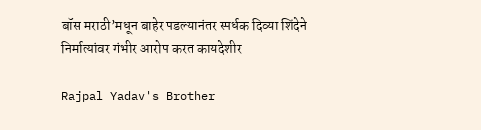बॉस मराठी’मधून बाहेर पडल्यानंतर स्पर्धक दिव्या शिंदेने निर्मात्यांवर गंभीर आरोप करत कायदेशीर

Rajpal Yadav's Brother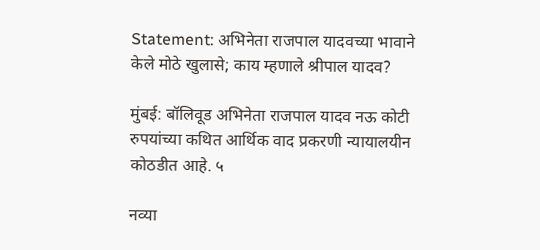Statement: अभिनेता राजपाल यादवच्या भावाने केले मोठे खुलासे; काय म्हणाले श्रीपाल यादव?

मुंबई: बॉलिवूड अभिनेता राजपाल यादव नऊ कोटी रुपयांच्या कथित आर्थिक वाद प्रकरणी न्यायालयीन कोठडीत आहे. ५

नव्या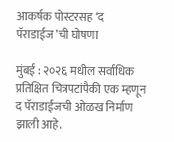आकर्षक पोस्टरसह ‘द पॅराडाईज’ची घोषणा

मुंबई : २०२६ मधील सर्वाधिक प्रतिक्षित चित्रपटांपैकी एक म्हणून द पॅराडाईजची ओळख निर्माण झाली आहे.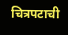चित्रपटाची